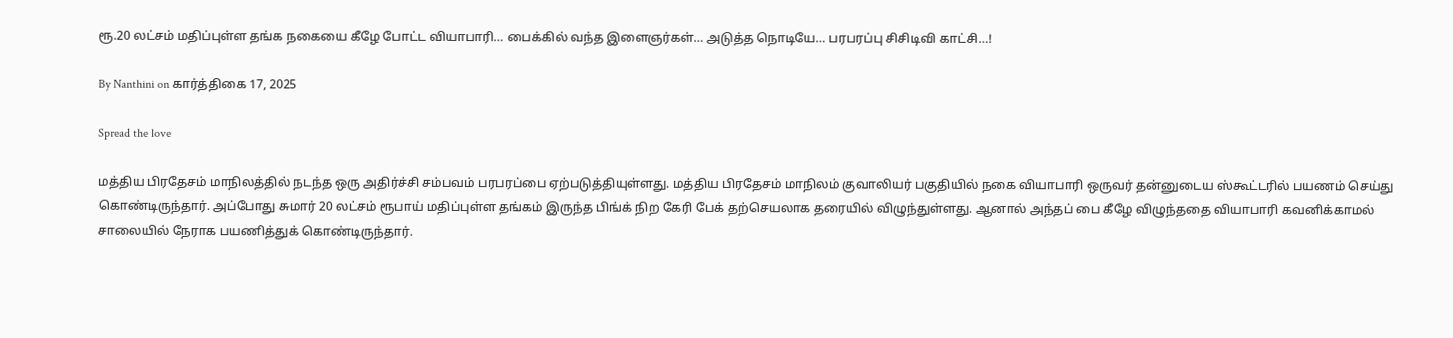ரூ.20 லட்சம் மதிப்புள்ள தங்க நகையை கீழே போட்ட வியாபாரி… பைக்கில் வந்த இளைஞர்கள்… அடுத்த நொடியே… பரபரப்பு சிசிடிவி காட்சி…!

By Nanthini on கார்த்திகை 17, 2025

Spread the love

மத்திய பிரதேசம் மாநிலத்தில் நடந்த ஒரு அதிர்ச்சி சம்பவம் பரபரப்பை ஏற்படுத்தியுள்ளது. மத்திய பிரதேசம் மாநிலம் குவாலியர் பகுதியில் நகை வியாபாரி ஒருவர் தன்னுடைய ஸ்கூட்டரில் பயணம் செய்து கொண்டிருந்தார். அப்போது சுமார் 20 லட்சம் ரூபாய் மதிப்புள்ள தங்கம் இருந்த பிங்க் நிற கேரி பேக் தற்செயலாக தரையில் விழுந்துள்ளது. ஆனால் அந்தப் பை கீழே விழுந்ததை வியாபாரி கவனிக்காமல் சாலையில் நேராக பயணித்துக் கொண்டிருந்தார்.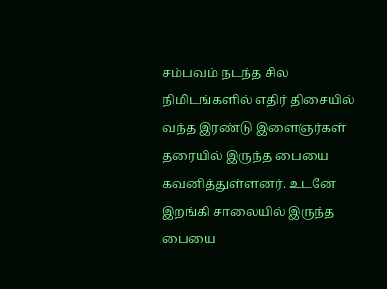சம்பவம் நடந்த சில நிமிடங்களில் எதிர் திசையில் வந்த இரண்டு இளைஞர்கள் தரையில் இருந்த பையை கவனித்துள்ளனர். உடனே இறங்கி சாலையில் இருந்த பையை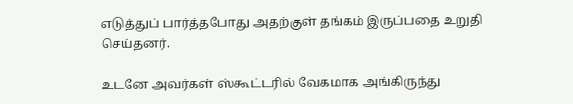எடுத்துப் பார்த்தபோது அதற்குள் தங்கம் இருப்பதை உறுதி செய்தனர்.

உடனே அவர்கள் ஸ்கூட்டரில் வேகமாக அங்கிருந்து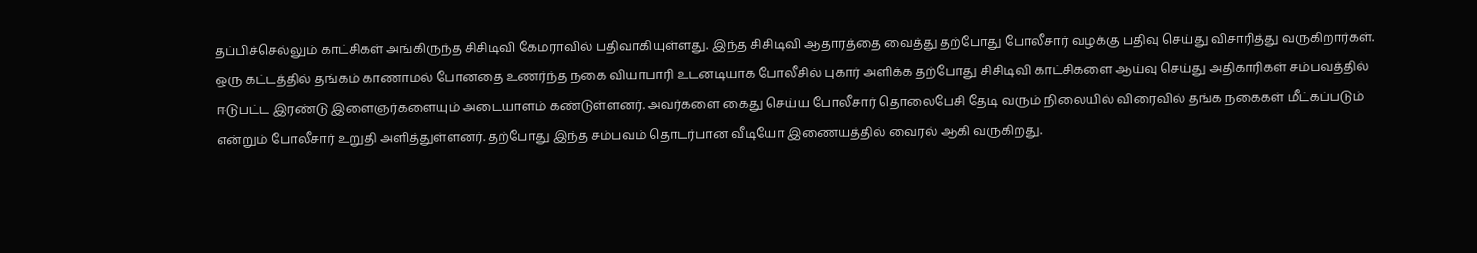தப்பிச்செல்லும் காட்சிகள் அங்கிருந்த சிசிடிவி கேமராவில் பதிவாகியுள்ளது. இந்த சிசிடிவி ஆதாரத்தை வைத்து தற்போது போலீசார் வழக்கு பதிவு செய்து விசாரித்து வருகிறார்கள். ஒரு கட்டத்தில் தங்கம் காணாமல் போனதை உணர்ந்த நகை வியாபாரி உடனடியாக போலீசில் புகார் அளிக்க தற்போது சிசிடிவி காட்சிகளை ஆய்வு செய்து அதிகாரிகள் சம்பவத்தில் ஈடுபட்ட இரண்டு இளைஞர்களையும் அடையாளம் கண்டுள்ளனர். அவர்களை கைது செய்ய போலீசார் தொலைபேசி தேடி வரும் நிலையில் விரைவில் தங்க நகைகள் மீட்கப்படும் என்றும் போலீசார் உறுதி அளித்துள்ளனர். தற்போது இந்த சம்பவம் தொடர்பான வீடியோ இணையத்தில் வைரல் ஆகி வருகிறது.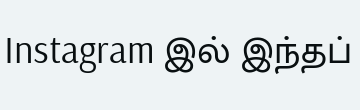Instagram இல் இந்தப்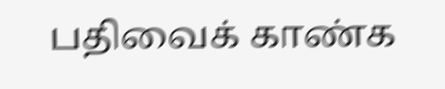பதிவைக் காண்க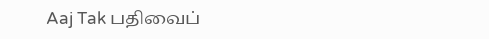Aaj Tak பதிவைப்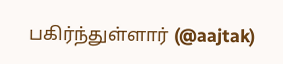பகிர்ந்துள்ளார் (@aajtak)